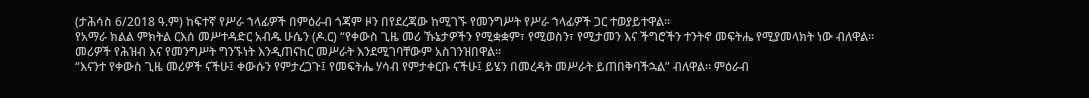(ታሕሳስ 6/2018 ዓ.ም) ከፍተኛ የሥራ ኀላፊዎች በምዕራብ ጎጃም ዞን በየደረጃው ከሚገኙ የመንግሥት የሥራ ኀላፊዎች ጋር ተወያይተዋል።
የአማራ ክልል ምክትል ርእሰ መሥተዳድር አብዱ ሁሴን (ዶ.ር) “የቀውስ ጊዜ መሪ ኹኔታዎችን የሚቋቋም፣ የሚወስን፣ የሚታመን እና ችግሮችን ተንትኖ መፍትሔ የሚያመላክት ነው ብለዋል።
መሪዎች የሕዝብ እና የመንግሥት ግንኙነት እንዲጠናከር መሥራት እንደሚገባቸውም አስገንዝበዋል።
“እናንተ የቀውስ ጊዜ መሪዎች ናችሁ፤ ቀውሱን የምታረጋጉ፤ የመፍትሔ ሃሳብ የምታቀርቡ ናችሁ፤ ይሄን በመረዳት መሥራት ይጠበቅባችኋል” ብለዋል። ምዕራብ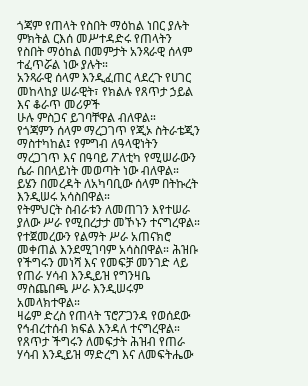ጎጃም የጠላት የስበት ማዕከል ነበር ያሉት ምክትል ርእሰ መሥተዳድሩ የጠላትን የስበት ማዕከል በመምታት አንጻራዊ ሰላም ተፈጥሯል ነው ያሉት።
አንጻራዊ ሰላም እንዲፈጠር ላደረጉ የሀገር መከላከያ ሠራዊት፣ የክልሉ የጸጥታ ኃይል እና ቆራጥ መሪዎች
ሁሉ ምስጋና ይገባቸዋል ብለዋል።
የጎጃምን ሰላም ማረጋገጥ የጂኦ ስትራቴጂን ማስተካከል፤ የምግብ ለዓላዊነትን ማረጋገጥ እና በዓባይ ፖለቲካ የሚሠራውን ሴራ በበላይነት መወጣት ነው ብለዋል። ይሄን በመረዳት ለአካባቢው ሰላም በትኩረት እንዲሠሩ አሳስበዋል።
የትምህርት ስብራቱን ለመጠገን እየተሠራ ያለው ሥራ የሚበረታታ መኾኑን ተናግረዋል። የተጀመረውን የልማት ሥራ አጠናክሮ መቀጠል እንደሚገባም አሳስበዋል። ሕዝቡ የችግሩን መነሻ እና የመፍቻ መንገድ ላይ የጠራ ሃሳብ እንዲይዝ የግንዛቤ ማስጨበጫ ሥራ እንዲሠሩም አመላክተዋል።
ዛሬም ድረስ የጠላት ፕሮፖጋንዳ የወሰደው የኅብረተሰብ ክፍል እንዳለ ተናግረዋል። የጸጥታ ችግሩን ለመፍታት ሕዝብ የጠራ ሃሳብ እንዲይዝ ማድረግ እና ለመፍትሔው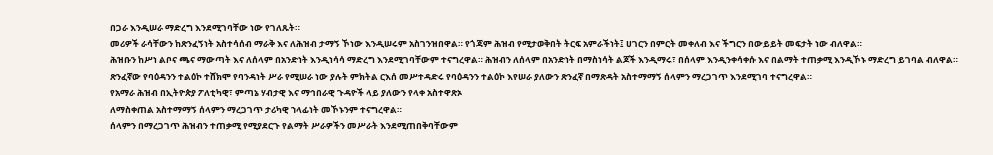በጋራ እንዲሠራ ማድረግ እንደሚገባቸው ነው የገለጹት።
መሪዎች ራሳቸውን ከጽንፈኝነት አስተሳሰብ ማራቅ እና ለሕዝብ ታማኝ ኾነው እንዲሠሩም አስገንዝበዋል። የጎጃም ሕዝብ የሚታወቅበት ትርፍ አምራችነት፤ ሀገርን በምርት መቀለብ እና ችግርን በውይይት መፍታት ነው ብለዋል።
ሕዝቡን ከሥነ ልቦና ጫና ማውጣት እና ለሰላም በአንድነት እንዲነሳሳ ማድረግ እንደሚገባቸውም ተናግረዋል። ሕዝብን ለሰላም በአንድነት በማስነሳት ልጆች እንዲማሩ፣ በሰላም እንዲንቀሳቀሱ እና በልማት ተጠቃሚ እንዲኾኑ ማድረግ ይገባል ብለዋል።
ጽንፈኛው የባዕዳንን ተልዕኮ ተሸክሞ የባንዳነት ሥራ የሚሠራ ነው ያሉት ምክትል ርእሰ መሥተዳድሩ የባዕዳንን ተልዕኮ እየሠራ ያለውን ጽንፈኛ በማጽዳት አስተማማኝ ሰላምን ማረጋገጥ እንደሚገባ ተናግረዋል።
የአማራ ሕዝብ በኢትዮጵያ ፖለቲካዊ፣ ምጣኔ ሃብታዊ እና ማኅበራዊ ጉዳዮች ላይ ያለውን የላቀ አስተዋጽኦ
ለማስቀጠል አስተማማኝ ሰላምን ማረጋገጥ ታሪካዊ ኀላፊነት መኾኑንም ተናግረዋል።
ሰላምን በማረጋገጥ ሕዝብን ተጠቃሚ የሚያደርጉ የልማት ሥራዎችን መሥራት እንደሚጠበቅባቸውም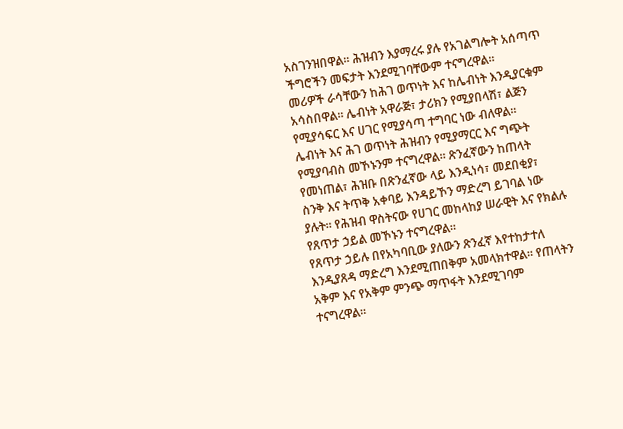አስገንዝበዋል። ሕዝብን እያማረሩ ያሉ የአገልግሎት አሰጣጥ ችግሮችን መፍታት እንደሚገባቸውም ተናግረዋል።
መሪዎች ራሳቸውን ከሕገ ወጥነት እና ከሌብነት እንዲያርቁም አሳስበዋል። ሌብነት አዋራጅ፣ ታሪክን የሚያበላሽ፣ ልጅን የሚያሳፍር እና ሀገር የሚያሳጣ ተግባር ነው ብለዋል።
ሌብነት እና ሕገ ወጥነት ሕዝብን የሚያማርር እና ግጭት የሚያባብስ መኾኑንም ተናግረዋል። ጽንፈኛውን ከጠላት የመነጠል፣ ሕዝቡ በጽንፈኛው ላይ እንዲነሳ፣ መደበቂያ፣ ስንቅ እና ትጥቅ አቀባይ እንዳይኾን ማድረግ ይገባል ነው ያሉት። የሕዝብ ዋስትናው የሀገር መከላከያ ሠራዊት እና የክልሉ የጸጥታ ኃይል መኾኑን ተናግረዋል።
የጸጥታ ኃይሉ በየአካባቢው ያለውን ጽንፈኛ እየተከታተለ እንዲያጸዳ ማድረግ እንደሚጠበቅም አመላክተዋል። የጠላትን አቅም እና የአቅም ምንጭ ማጥፋት እንደሚገባም ተናግረዋል።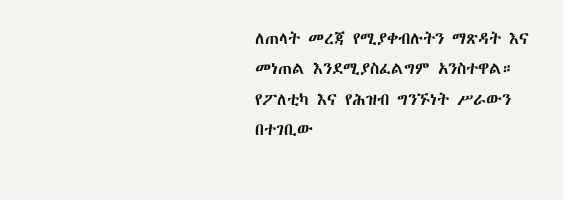ለጠላት መረጃ የሚያቀብሉትን ማጽዳት እና መነጠል እንደሚያስፈልግም አንስተዋል። የፖለቲካ እና የሕዝብ ግንኙነት ሥራውን በተገቢው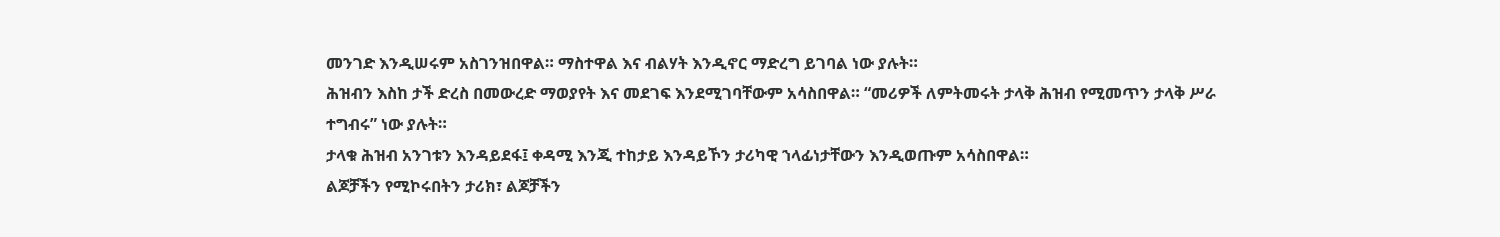መንገድ እንዲሠሩም አስገንዝበዋል። ማስተዋል እና ብልሃት እንዲኖር ማድረግ ይገባል ነው ያሉት።
ሕዝብን እስከ ታች ድረስ በመውረድ ማወያየት እና መደገፍ እንደሚገባቸውም አሳስበዋል። “መሪዎች ለምትመሩት ታላቅ ሕዝብ የሚመጥን ታላቅ ሥራ ተግብሩ” ነው ያሉት።
ታላቁ ሕዝብ አንገቱን እንዳይደፋ፤ ቀዳሚ እንጂ ተከታይ እንዳይኾን ታሪካዊ ኀላፊነታቸውን እንዲወጡም አሳስበዋል።
ልጆቻችን የሚኮሩበትን ታሪክ፣ ልጆቻችን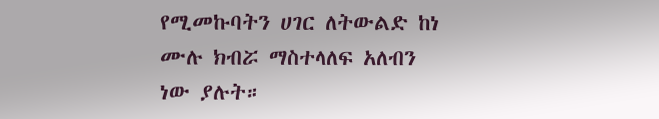የሚመኩባትን ሀገር ለትውልድ ከነ ሙሉ ክብሯ ማስተላለፍ አለብን ነው ያሉት።